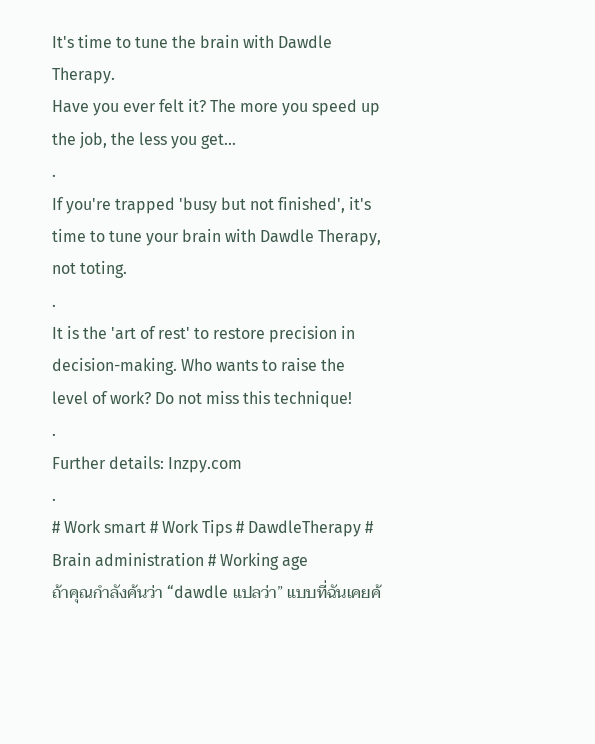It's time to tune the brain with Dawdle Therapy.
Have you ever felt it? The more you speed up the job, the less you get...
.
If you're trapped 'busy but not finished', it's time to tune your brain with Dawdle Therapy, not toting.
.
It is the 'art of rest' to restore precision in decision-making. Who wants to raise the level of work? Do not miss this technique!
.
Further details: Inzpy.com
.
# Work smart # Work Tips # DawdleTherapy # Brain administration # Working age
ถ้าคุณกำลังค้นว่า “dawdle แปลว่า” แบบที่ฉันเคยค้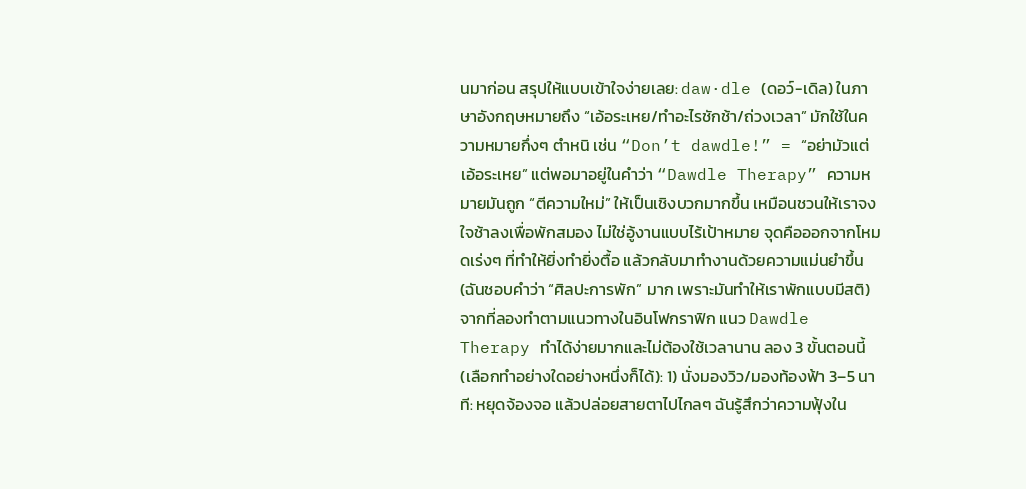นมาก่อน สรุปให้แบบเข้าใจง่ายเลย: daw·dle (ดอว์-เดิล) ในภาษาอังกฤษหมายถึง “เอ้อระเหย/ทำอะไรชักช้า/ถ่วงเวลา” มักใช้ในความหมายกึ่งๆ ตำหนิ เช่น “Don’t dawdle!” = “อย่ามัวแต่เอ้อระเหย” แต่พอมาอยู่ในคำว่า “Dawdle Therapy” ความหมายมันถูก “ตีความใหม่” ให้เป็นเชิงบวกมากขึ้น เหมือนชวนให้เราจงใจช้าลงเพื่อพักสมอง ไม่ใช่อู้งานแบบไร้เป้าหมาย จุดคือออกจากโหมดเร่งๆ ที่ทำให้ยิ่งทำยิ่งตื้อ แล้วกลับมาทำงานด้วยความแม่นยำขึ้น (ฉันชอบคำว่า “ศิลปะการพัก” มาก เพราะมันทำให้เราพักแบบมีสติ) จากที่ลองทำตามแนวทางในอินโฟกราฟิก แนว Dawdle Therapy ทำได้ง่ายมากและไม่ต้องใช้เวลานาน ลอง 3 ขั้นตอนนี้ (เลือกทำอย่างใดอย่างหนึ่งก็ได้): 1) นั่งมองวิว/มองท้องฟ้า 3–5 นาที: หยุดจ้องจอ แล้วปล่อยสายตาไปไกลๆ ฉันรู้สึกว่าความฟุ้งใน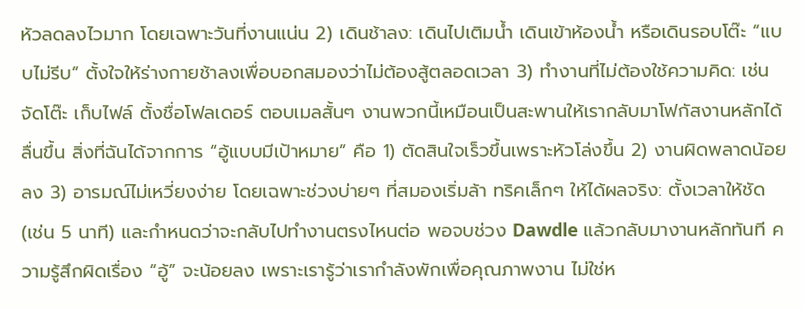หัวลดลงไวมาก โดยเฉพาะวันที่งานแน่น 2) เดินช้าลง: เดินไปเติมน้ำ เดินเข้าห้องน้ำ หรือเดินรอบโต๊ะ “แบบไม่รีบ” ตั้งใจให้ร่างกายช้าลงเพื่อบอกสมองว่าไม่ต้องสู้ตลอดเวลา 3) ทำงานที่ไม่ต้องใช้ความคิด: เช่น จัดโต๊ะ เก็บไฟล์ ตั้งชื่อโฟลเดอร์ ตอบเมลสั้นๆ งานพวกนี้เหมือนเป็นสะพานให้เรากลับมาโฟกัสงานหลักได้ลื่นขึ้น สิ่งที่ฉันได้จากการ “อู้แบบมีเป้าหมาย” คือ 1) ตัดสินใจเร็วขึ้นเพราะหัวโล่งขึ้น 2) งานผิดพลาดน้อยลง 3) อารมณ์ไม่เหวี่ยงง่าย โดยเฉพาะช่วงบ่ายๆ ที่สมองเริ่มล้า ทริคเล็กๆ ให้ได้ผลจริง: ตั้งเวลาให้ชัด (เช่น 5 นาที) และกำหนดว่าจะกลับไปทำงานตรงไหนต่อ พอจบช่วง Dawdle แล้วกลับมางานหลักทันที ความรู้สึกผิดเรื่อง “อู้” จะน้อยลง เพราะเรารู้ว่าเรากำลังพักเพื่อคุณภาพงาน ไม่ใช่ห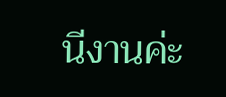นีงานค่ะ